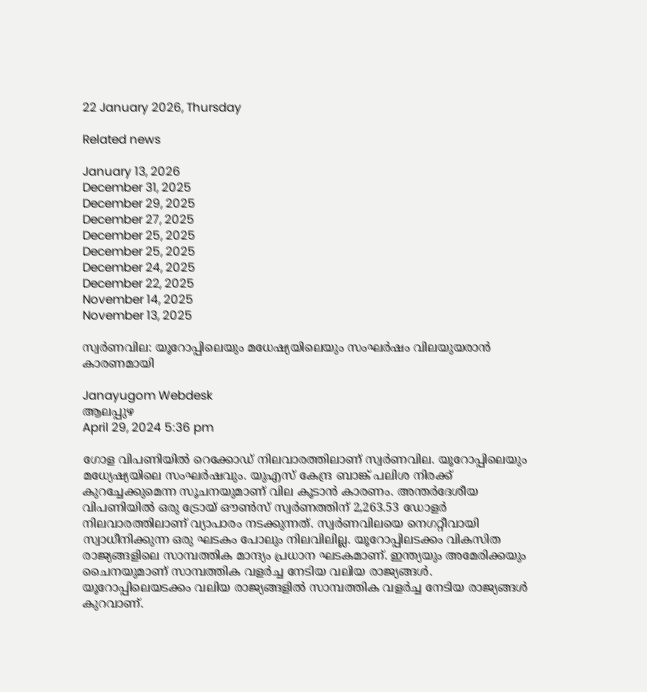22 January 2026, Thursday

Related news

January 13, 2026
December 31, 2025
December 29, 2025
December 27, 2025
December 25, 2025
December 25, 2025
December 24, 2025
December 22, 2025
November 14, 2025
November 13, 2025

സ്വര്‍ണവില: യൂറോപ്പിലെയും മധേഷ്യയിലെയും സംഘർഷം വിലയുയരാൻ കാരണമായി

Janayugom Webdesk
ആലപ്പുഴ
April 29, 2024 5:36 pm

ഗോള വിപണിയിൽ റെക്കോഡ് നിലവാരത്തിലാണ് സ്വർണവില. യൂറോപ്പിലെയും മധ്യേഷ്യയിലെ സംഘർഷവും. യുഎസ് കേന്ദ്ര ബാങ്ക് പലിശ നിരക്ക് കുറച്ചേക്കുമെന്ന സൂചനയുമാണ് വില കൂടാൻ കാരണം. അന്തർദേശീയ വിപണിയിൽ ഒരു ട്രോയ് ഔൺസ് സ്വർണത്തിന് 2,263.53 ഡോളർ നിലവാരത്തിലാണ് വ്യാപാരം നടക്കുന്നത്. സ്വർണവിലയെ നെഗറ്റീവായി സ്വാധീനിക്കുന്ന ഒരു ഘടകം പോലും നിലവിലില്ല. യൂറോപ്പിലടക്കം വികസിത രാജ്യങ്ങളിലെ സാമ്പത്തിക മാന്ദ്യം പ്രധാന ഘടകമാണ്. ഇന്ത്യയും അമേരിക്കയും ചൈനയുമാണ് സാമ്പത്തിക വള‍ർച്ച നേടിയ വലിയ രാജ്യങ്ങൾ. യൂറോപ്പിലെയടക്കം വലിയ രാജ്യങ്ങളിൽ സാമ്പത്തിക വളർച്ച നേടിയ രാജ്യങ്ങൾ കുറവാണ്.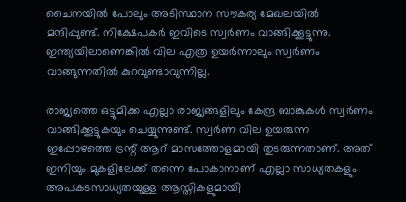ചൈനയിൽ പോലും അടിസ്ഥാന സൗകര്യ മേഖലയിൽ മന്ദിപ്പുണ്ട്. നിക്ഷേപകർ ഇവിടെ സ്വർണം വാങ്ങിക്കൂട്ടുന്നു. ഇന്ത്യയിലാണെങ്കിൽ വില എത്ര ഉയർന്നാലും സ്വർണം വാങ്ങുന്നതിൽ കുറവുണ്ടാവുന്നില്ല.

രാജ്യത്തെ ഒട്ടുമിക്ക എല്ലാ രാജ്യങ്ങളിലും കേന്ദ്ര ബാങ്കുകൾ സ്വർണം വാങ്ങിക്കൂട്ടുകയും ചെയ്യുന്നുണ്ട്. സ്വർണ വില ഉയരുന്ന ഇപ്പോഴത്തെ ട്രന്റ് ആറ് മാസത്തോളമായി തുടരുന്നതാണ്. അത് ഇനിയും മുകളിലേക്ക് തന്നെ പോകാനാണ് എല്ലാ സാധ്യതകളും അപകടസാധ്യതയുള്ള ആസ്തികളുമായി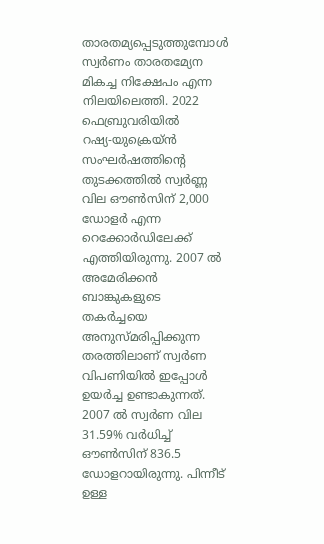താരതമ്യപ്പെടുത്തുമ്പോൾ സ്വർണം താരതമ്യേന മികച്ച നിക്ഷേപം എന്ന നിലയിലെത്തി. 2022 ഫെബ്രുവരിയിൽ റഷ്യ‑യുക്രെയ്ൻ സംഘർഷത്തിന്റെ തുടക്കത്തിൽ സ്വർണ്ണ വില ഔൺസിന് 2,000 ഡോള‍ർ എന്ന റെക്കോർഡിലേക്ക് എത്തിയിരുന്നു. 2007 ൽ അമേരിക്കൻ ബാങ്കുകളുടെ തകർച്ചയെ അനുസ്മരിപ്പിക്കുന്ന തരത്തിലാണ് സ്വർണ വിപണിയിൽ ഇപ്പോൾ ഉയർച്ച ഉണ്ടാകുന്നത്. 2007 ൽ സ്വർണ വില 31.59% വർധിച്ച് ഔൺസിന് 836.5 ഡോളറായിരുന്നു. പിന്നീട് ഉള്ള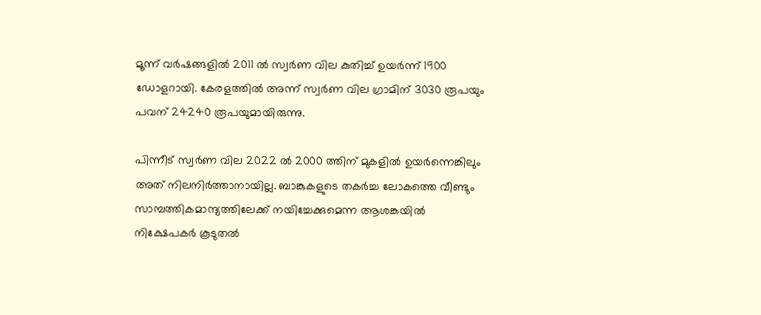മൂന്ന് വർഷങ്ങളിൽ 2011 ൽ സ്വർണ വില കുതിച്ച് ഉയർന്ന് 1900 ഡോളറായി. കേരളത്തിൽ അന്ന് സ്വർണ വില ഗ്രാമിന് 3030 രൂപയും പവന് 24240 രൂപയുമായിരുന്നു.

പിന്നീട് സ്വർണ വില 2022 ൽ 2000 ത്തിന് മുകളിൽ ഉയർന്നെങ്കിലും അത് നിലനിർത്താനായില്ല. ബാങ്കുകളുടെ തകർച്ച ലോകത്തെ വീണ്ടും സാമ്പത്തികമാന്ദ്യത്തിലേക്ക് നയിച്ചേക്കുമെന്ന ആശങ്കയിൽ നിക്ഷേപകർ കൂടുതൽ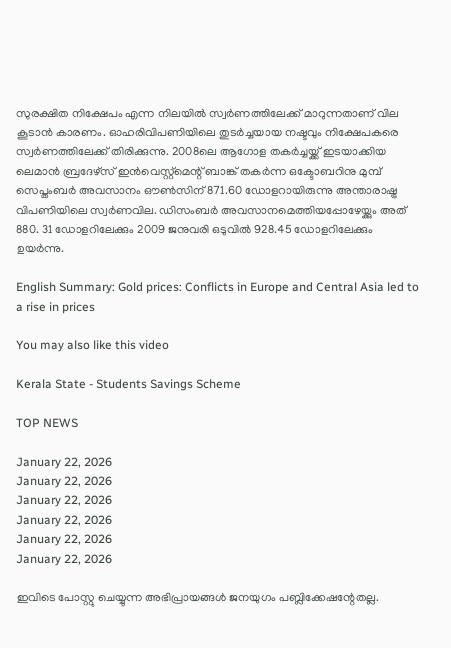സുരക്ഷിത നിക്ഷേപം എന്ന നിലയിൽ സ്വർണത്തിലേക്ക് മാറുന്നതാണ് വില കൂടാൻ കാരണം. ഓഹരിവിപണിയിലെ തുടർച്ചയായ നഷ്ടവും നിക്ഷേപകരെ സ്വർണത്തിലേക്ക് തിരിക്കുന്നു. 2008ലെ ആഗോള തകർച്ചയ്ക്ക് ഇടയാക്കിയ ലെമാൻ ബ്രദേഴ്സ് ഇൻവെസ്റ്റ്മെന്റ് ബാങ്ക് തകർന്ന ഒക്ടോബറിനു മുമ്പ് സെപ്തംബർ അവസാനം ഔൺസിന് 871.60 ഡോളറായിരുന്നു അന്താരാഷ്ട്ര വിപണിയിലെ സ്വർണവില. ഡിസംബർ അവസാനമെത്തിയപ്പോഴേയ്ക്കും അത് 880. 31 ഡോളറിലേക്കും 2009 ജനുവരി ഒടുവിൽ 928.45 ഡോളറിലേക്കും ഉയർന്നു.

English Summary: Gold prices: Conflicts in Europe and Central Asia led to a rise in prices

You may also like this video

Kerala State - Students Savings Scheme

TOP NEWS

January 22, 2026
January 22, 2026
January 22, 2026
January 22, 2026
January 22, 2026
January 22, 2026

ഇവിടെ പോസ്റ്റു ചെയ്യുന്ന അഭിപ്രായങ്ങള്‍ ജനയുഗം പബ്ലിക്കേഷന്റേതല്ല.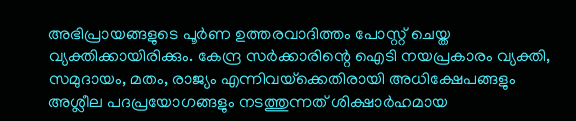അഭിപ്രായങ്ങളുടെ പൂര്‍ണ ഉത്തരവാദിത്തം പോസ്റ്റ് ചെയ്ത വ്യക്തിക്കായിരിക്കും. കേന്ദ്ര സര്‍ക്കാരിന്റെ ഐടി നയപ്രകാരം വ്യക്തി, സമുദായം, മതം, രാജ്യം എന്നിവയ്‌ക്കെതിരായി അധിക്ഷേപങ്ങളും അശ്ലീല പദപ്രയോഗങ്ങളും നടത്തുന്നത് ശിക്ഷാര്‍ഹമായ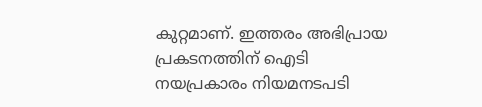കുറ്റമാണ്. ഇത്തരം അഭിപ്രായ പ്രകടനത്തിന് ഐടി നയപ്രകാരം നിയമനടപടി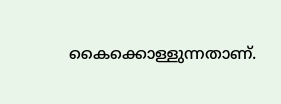കൈക്കൊള്ളുന്നതാണ്.